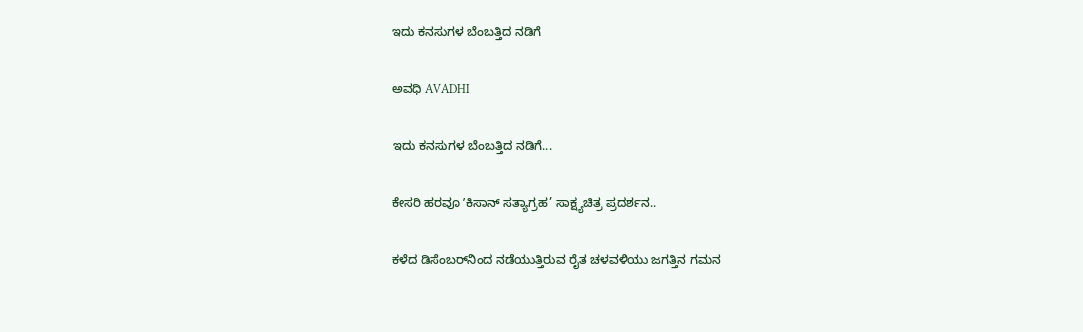ಇದು ಕನಸುಗಳ ಬೆಂಬತ್ತಿದ ನಡಿಗೆ‍

ಅವಧಿ AVADHI

ಇದು ಕನಸುಗಳ ಬೆಂಬತ್ತಿದ ನಡಿಗೆ...

ಕೇಸರಿ ಹರವೂ ʼಕಿಸಾನ್ ಸತ್ಯಾಗ್ರಹ’ ಸಾಕ್ಷ್ಯಚಿತ್ರ ಪ್ರದರ್ಶನ..

ಕಳೆದ ಡಿಸೆಂಬರ್‌ನಿಂದ ನಡೆಯುತ್ತಿರುವ ರೈತ ಚಳವಳಿಯು ಜಗತ್ತಿನ ಗಮನ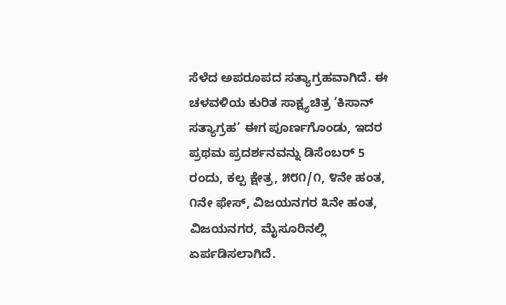ಸೆಳೆದ ಅಪರೂಪದ ಸತ್ಯಾಗ್ರಹವಾಗಿದೆ. ಈ ಚಳವಳಿಯ ಕುರಿತ ಸಾಕ್ಷ್ಯಚಿತ್ರ ‘ಕಿಸಾನ್ ಸತ್ಯಾಗ್ರಹ’ ಈಗ ಪೂರ್ಣಗೊಂಡು, ಇದರ ಪ್ರಥಮ ಪ್ರದರ್ಶನವನ್ನು ಡಿಸೆಂಬರ್‌ 5 ರಂದು, ಕಲ್ಪ ಕ್ಷೇತ್ರ, ೫೮೧/೧, ೪ನೇ ಹಂತ, ೧ನೇ ಫೇಸ್, ವಿಜಯನಗರ ೩ನೇ ಹಂತ, ವಿಜಯನಗರ, ಮೈಸೂರಿನಲ್ಲಿ ಏರ್ಪಡಿಸಲಾಗಿದೆ.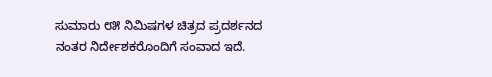ಸುಮಾರು ೮೫ ನಿಮಿಷಗಳ ಚಿತ್ರದ ಪ್ರದರ್ಶನದ ನಂತರ ನಿರ್ದೇಶಕರೊಂದಿಗೆ ಸಂವಾದ ಇದೆ.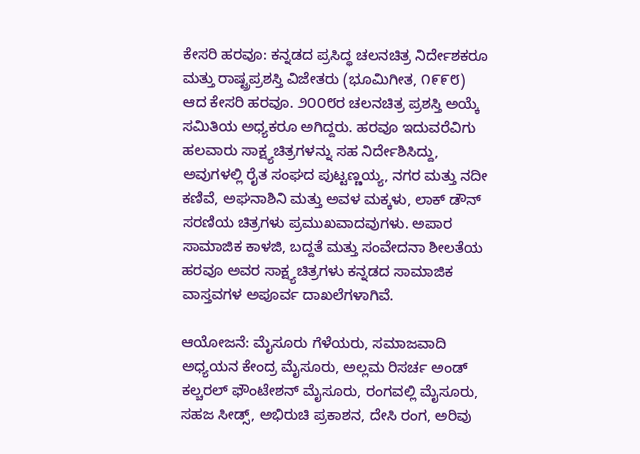ಕೇಸರಿ ಹರವೂ: ಕನ್ನಡದ ಪ್ರಸಿದ್ಧ ಚಲನಚಿತ್ರ ನಿರ್ದೇಶಕರೂ ಮತ್ತು ರಾಷ್ಟ್ರಪ್ರಶಸ್ತಿ ವಿಜೇತರು (ಭೂಮಿಗೀತ, ೧೯೯೮) ಆದ ಕೇಸರಿ ಹರವೂ. ೨೦೦೮ರ ಚಲನಚಿತ್ರ ಪ್ರಶಸ್ತಿ ಅಯ್ಕೆ ಸಮಿತಿಯ ಅಧ್ಯಕರೂ ಅಗಿದ್ದರು. ಹರವೂ ಇದುವರೆವಿಗು ಹಲವಾರು ಸಾಕ್ಷ್ಯಚಿತ್ರಗಳನ್ನು ಸಹ ನಿರ್ದೇಶಿಸಿದ್ದು, ಅವುಗಳಲ್ಲಿ ರೈತ ಸಂಘದ ಪುಟ್ಟಣ್ಣಯ್ಯ, ನಗರ ಮತ್ತು ನದೀ ಕಣಿವೆ, ಅಘನಾಶಿನಿ ಮತ್ತು ಅವಳ ಮಕ್ಕಳು, ಲಾಕ್ ಡೌನ್ ಸರಣಿಯ ಚಿತ್ರಗಳು ಪ್ರಮುಖವಾದವುಗಳು. ಅಪಾರ ಸಾಮಾಜಿಕ ಕಾಳಜಿ, ಬದ್ದತೆ ಮತ್ತು ಸಂವೇದನಾ ಶೀಲತೆಯ ಹರವೂ ಅವರ ಸಾಕ್ಷ್ಯಚಿತ್ರಗಳು ಕನ್ನಡದ ಸಾಮಾಜಿಕ ವಾಸ್ತವಗಳ ಅಪೂರ್ವ ದಾಖಲೆಗಳಾಗಿವೆ.

ಆಯೋಜನೆ: ಮೈಸೂರು ಗೆಳೆಯರು, ಸಮಾಜವಾದಿ ಅಧ್ಯಯನ ಕೇಂದ್ರ ಮೈಸೂರು, ಅಲ್ಲಮ ರಿಸರ್ಚ ಅಂಡ್ ಕಲ್ಚರಲ್ ಫೌಂಟೇಶನ್ ಮೈಸೂರು, ರಂಗವಲ್ಲಿ ಮೈಸೂರು, ಸಹಜ ಸೀಡ್ಸ್, ಅಭಿರುಚಿ ಪ್ರಕಾಶನ, ದೇಸಿ ರಂಗ, ಅರಿವು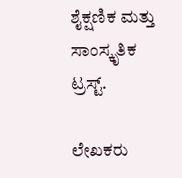ಶೈಕ್ಷಣಿಕ ಮತ್ತು ಸಾಂಸ್ಕೃತಿಕ ಟ್ರಸ್ಟ್.

ಲೇಖಕರು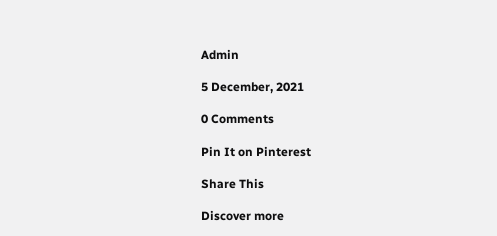Admin

5 December, 2021

0 Comments

Pin It on Pinterest

Share This

Discover more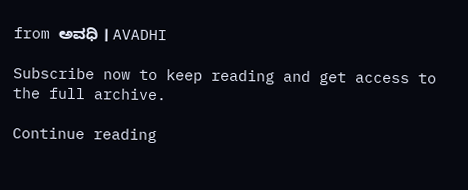from ಅವಧಿ । AVADHI

Subscribe now to keep reading and get access to the full archive.

Continue reading